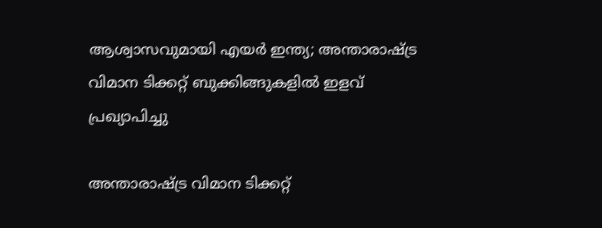ആശ്വാസവുമായി എയര്‍ ഇന്ത്യ; അന്താരാഷ്ട്ര വിമാന ടിക്കറ്റ് ബുക്കിങ്ങുകളില്‍ ഇളവ് പ്രഖ്യാപിച്ചു

അന്താരാഷ്ട്ര വിമാന ടിക്കറ്റ്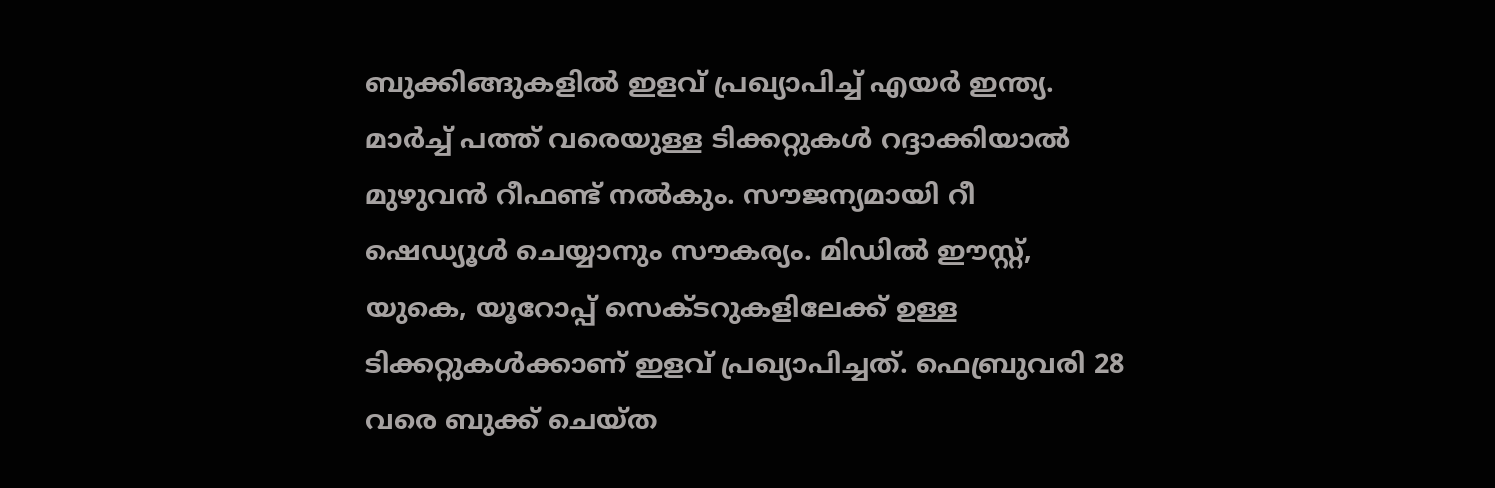ബുക്കിങ്ങുകളില്‍ ഇളവ് പ്രഖ്യാപിച്ച് എയര്‍ ഇന്ത്യ. മാര്‍ച്ച് പത്ത് വരെയുള്ള ടിക്കറ്റുകള്‍ റദ്ദാക്കിയാല്‍ മുഴുവന്‍ റീഫണ്ട് നല്‍കും. സൗജന്യമായി റീ ഷെഡ്യൂള്‍ ചെയ്യാനും സൗകര്യം. മിഡില്‍ ഈസ്റ്റ്, യുകെ, യൂറോപ്പ് സെക്ടറുകളിലേക്ക് ഉള്ള ടിക്കറ്റുകള്‍ക്കാണ് ഇളവ് പ്രഖ്യാപിച്ചത്. ഫെബ്രുവരി 28 വരെ ബുക്ക് ചെയ്ത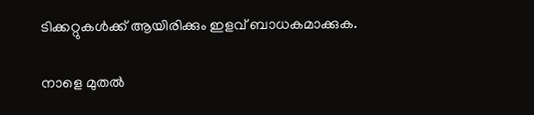ടിക്കറ്റുകള്‍ക്ക് ആയിരിക്കും ഇളവ് ബാധകമാക്കുക.

നാളെ മുതല്‍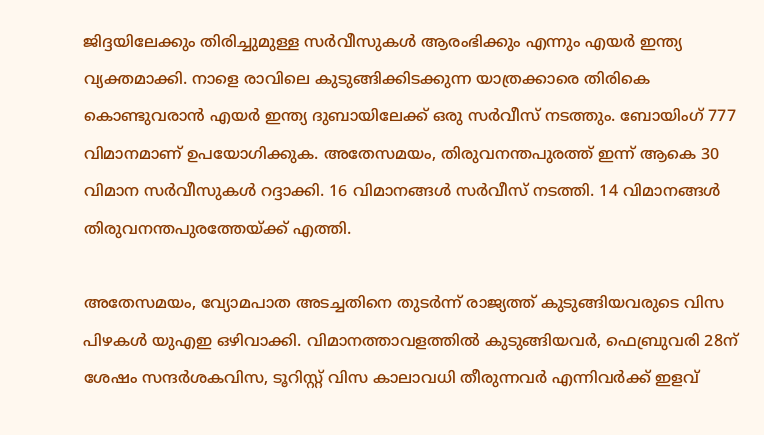ജിദ്ദയിലേക്കും തിരിച്ചുമുള്ള സര്‍വീസുകള്‍ ആരംഭിക്കും എന്നും എയര്‍ ഇന്ത്യ വ്യക്തമാക്കി. നാളെ രാവിലെ കുടുങ്ങിക്കിടക്കുന്ന യാത്രക്കാരെ തിരികെ കൊണ്ടുവരാന്‍ എയര്‍ ഇന്ത്യ ദുബായിലേക്ക് ഒരു സര്‍വീസ് നടത്തും. ബോയിംഗ് 777 വിമാനമാണ് ഉപയോഗിക്കുക. അതേസമയം, തിരുവനന്തപുരത്ത് ഇന്ന് ആകെ 30 വിമാന സര്‍വീസുകള്‍ റദ്ദാക്കി. 16 വിമാനങ്ങള്‍ സര്‍വീസ് നടത്തി. 14 വിമാനങ്ങള്‍ തിരുവനന്തപുരത്തേയ്ക്ക് എത്തി.

അതേസമയം, വ്യോമപാത അടച്ചതിനെ തുടര്‍ന്ന് രാജ്യത്ത് കുടുങ്ങിയവരുടെ വിസ പിഴകള്‍ യുഎഇ ഒഴിവാക്കി. വിമാനത്താവളത്തില്‍ കുടുങ്ങിയവര്‍, ഫെബ്രുവരി 28ന് ശേഷം സന്ദര്‍ശകവിസ, ടൂറിസ്റ്റ് വിസ കാലാവധി തീരുന്നവര്‍ എന്നിവര്‍ക്ക് ഇളവ്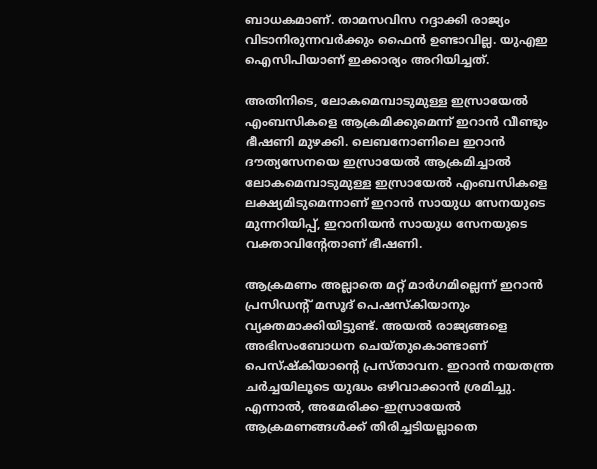ബാധകമാണ്. താമസവിസ റദ്ദാക്കി രാജ്യം വിടാനിരുന്നവര്‍ക്കും ഫൈന്‍ ഉണ്ടാവില്ല. യുഎഇ ഐസിപിയാണ് ഇക്കാര്യം അറിയിച്ചത്.

അതിനിടെ, ലോകമെമ്പാടുമുള്ള ഇസ്രായേല്‍ എംബസികളെ ആക്രമിക്കുമെന്ന് ഇറാന്‍ വീണ്ടും ഭീഷണി മുഴക്കി. ലെബനോണിലെ ഇറാന്‍ ദൗത്യസേനയെ ഇസ്രായേല്‍ ആക്രമിച്ചാല്‍ ലോകമെമ്പാടുമുള്ള ഇസ്രായേല്‍ എംബസികളെ ലക്ഷ്യമിടുമെന്നാണ് ഇറാന്‍ സായുധ സേനയുടെ മുന്നറിയിപ്പ്, ഇറാനിയന്‍ സായുധ സേനയുടെ വക്താവിന്റേതാണ് ഭീഷണി.

ആക്രമണം അല്ലാതെ മറ്റ് മാര്‍ഗമില്ലെന്ന് ഇറാന്‍ പ്രസിഡന്റ് മസൂദ് പെഷസ്‌കിയാനും വ്യക്തമാക്കിയിട്ടുണ്ട്. അയല്‍ രാജ്യങ്ങളെ അഭിസംബോധന ചെയ്തുകൊണ്ടാണ് പെസ്ഷ്‌കിയാന്റെ പ്രസ്താവന. ഇറാന്‍ നയതന്ത്ര ചര്‍ച്ചയിലൂടെ യുദ്ധം ഒഴിവാക്കാന്‍ ശ്രമിച്ചു. എന്നാല്‍, അമേരിക്ക-ഇസ്രായേല്‍ ആക്രമണങ്ങള്‍ക്ക് തിരിച്ചടിയല്ലാതെ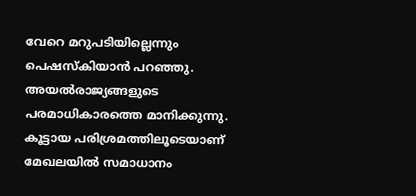വേറെ മറുപടിയില്ലെന്നും പെഷസ്‌കിയാന്‍ പറഞ്ഞു. അയല്‍രാജ്യങ്ങളുടെ പരമാധികാരത്തെ മാനിക്കുന്നു. കൂട്ടായ പരിശ്രമത്തിലൂടെയാണ് മേഖലയില്‍ സമാധാനം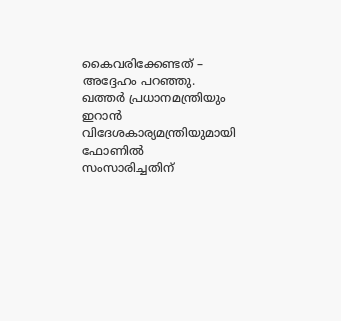കൈവരിക്കേണ്ടത് – അദ്ദേഹം പറഞ്ഞു. ഖത്തര്‍ പ്രധാനമന്ത്രിയും ഇറാന്‍ വിദേശകാര്യമന്ത്രിയുമായി ഫോണില്‍ സംസാരിച്ചതിന്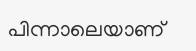പിന്നാലെയാണ്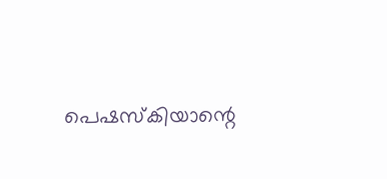പെഷസ്‌കിയാന്റെ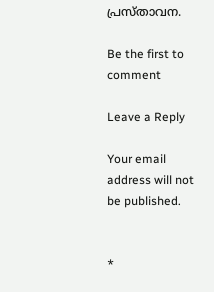പ്രസ്താവന.

Be the first to comment

Leave a Reply

Your email address will not be published.


*